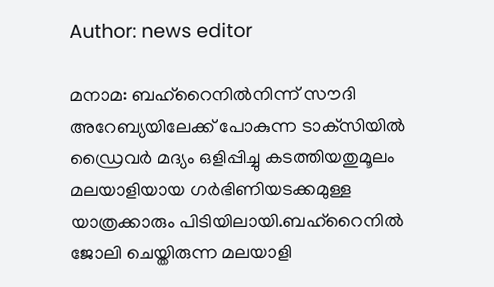Author: news editor

മനാമ: ബഹ്‌റൈനില്‍നിന്ന് സൗദി അറേബ്യയിലേക്ക് പോകുന്ന ടാക്‌സിയില്‍ ഡ്രൈവര്‍ മദ്യം ഒളിപ്പിച്ചു കടത്തിയതുമൂലം മലയാളിയായ ഗര്‍ഭിണിയടക്കമുള്ള യാത്രക്കാരും പിടിയിലായി.ബഹ്‌റൈനില്‍ ജോലി ചെയ്തിരുന്ന മലയാളി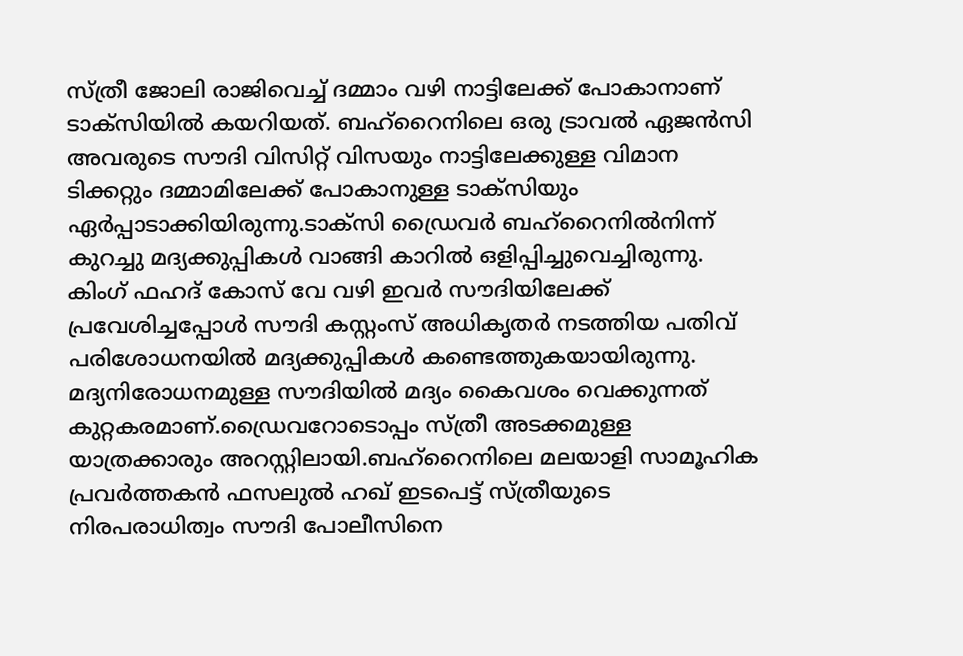സ്ത്രീ ജോലി രാജിവെച്ച് ദമ്മാം വഴി നാട്ടിലേക്ക് പോകാനാണ് ടാക്‌സിയില്‍ കയറിയത്. ബഹ്‌റൈനിലെ ഒരു ട്രാവല്‍ ഏജന്‍സി അവരുടെ സൗദി വിസിറ്റ് വിസയും നാട്ടിലേക്കുള്ള വിമാന ടിക്കറ്റും ദമ്മാമിലേക്ക് പോകാനുള്ള ടാക്‌സിയും ഏര്‍പ്പാടാക്കിയിരുന്നു.ടാക്‌സി ഡ്രൈവര്‍ ബഹ്‌റൈനില്‍നിന്ന് കുറച്ചു മദ്യക്കുപ്പികള്‍ വാങ്ങി കാറില്‍ ഒളിപ്പിച്ചുവെച്ചിരുന്നു. കിംഗ് ഫഹദ് കോസ് വേ വഴി ഇവര്‍ സൗദിയിലേക്ക് പ്രവേശിച്ചപ്പോള്‍ സൗദി കസ്റ്റംസ് അധികൃതര്‍ നടത്തിയ പതിവ് പരിശോധനയില്‍ മദ്യക്കുപ്പികള്‍ കണ്ടെത്തുകയായിരുന്നു. മദ്യനിരോധനമുള്ള സൗദിയില്‍ മദ്യം കൈവശം വെക്കുന്നത് കുറ്റകരമാണ്.ഡ്രൈവറോടൊപ്പം സ്ത്രീ അടക്കമുള്ള യാത്രക്കാരും അറസ്റ്റിലായി.ബഹ്‌റൈനിലെ മലയാളി സാമൂഹിക പ്രവര്‍ത്തകന്‍ ഫസലുല്‍ ഹഖ് ഇടപെട്ട് സ്ത്രീയുടെ നിരപരാധിത്വം സൗദി പോലീസിനെ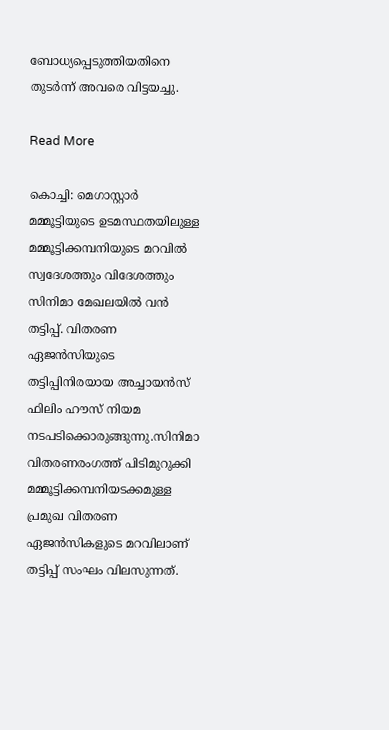ബോധ്യപ്പെടുത്തിയതിനെ തുടര്‍ന്ന് അവരെ വിട്ടയച്ചു.

Read More

കൊച്ചി: മെഗാസ്റ്റാര്‍ മമ്മൂട്ടിയുടെ ഉടമസ്ഥതയിലുള്ള മമ്മൂട്ടിക്കമ്പനിയുടെ മറവില്‍ സ്വദേശത്തും വിദേശത്തും സിനിമാ മേഖലയില്‍ വന്‍ തട്ടിപ്പ്. വിതരണ ഏജന്‍സിയുടെ തട്ടിപ്പിനിരയായ അച്ചായന്‍സ് ഫിലിം ഹൗസ് നിയമ നടപടിക്കൊരുങ്ങുന്നു.സിനിമാ വിതരണരംഗത്ത് പിടിമുറുക്കി മമ്മൂട്ടിക്കമ്പനിയടക്കമുള്ള പ്രമുഖ വിതരണ ഏജന്‍സികളുടെ മറവിലാണ് തട്ടിപ്പ് സംഘം വിലസുന്നത്.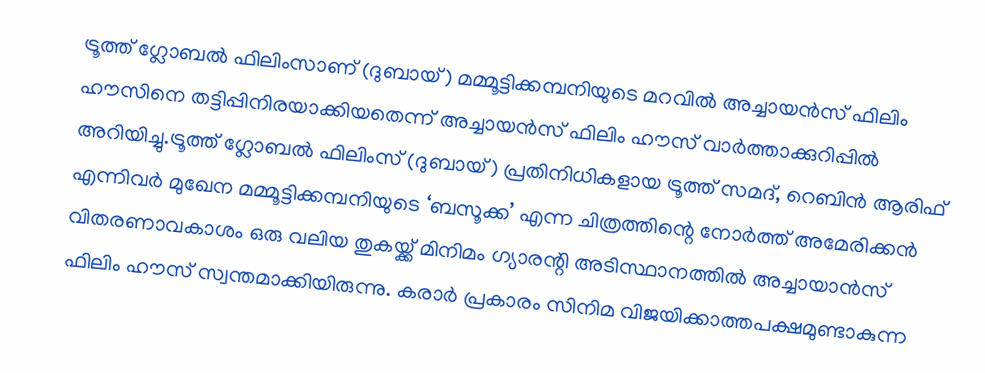ട്രൂത്ത് ഗ്ലോബല്‍ ഫിലിംസാണ് (ദുബായ്) മമ്മൂട്ടിക്കമ്പനിയുടെ മറവില്‍ അച്ചായന്‍സ് ഫിലിം ഹൗസിനെ തട്ടിപ്പിനിരയാക്കിയതെന്ന് അച്ചായന്‍സ് ഫിലിം ഹൗസ് വാര്‍ത്താക്കുറിപ്പില്‍ അറിയിച്ചു.ട്രൂത്ത് ഗ്ലോബല്‍ ഫിലിംസ് (ദുബായ്) പ്രതിനിധികളായ ട്രൂത്ത് സമദ്, റെബിന്‍ ആരിഫ് എന്നിവര്‍ മുഖേന മമ്മൂട്ടിക്കമ്പനിയുടെ ‘ബസൂക്ക’ എന്ന ചിത്രത്തിന്റെ നോര്‍ത്ത് അമേരിക്കന്‍ വിതരണാവകാശം ഒരു വലിയ തുകയ്ക്ക് മിനിമം ഗ്യാരന്റി അടിസ്ഥാനത്തില്‍ അച്ചായാന്‍സ് ഫിലിം ഹൗസ് സ്വന്തമാക്കിയിരുന്നു. കരാര്‍ പ്രകാരം സിനിമ വിജയിക്കാത്തപക്ഷമുണ്ടാകുന്ന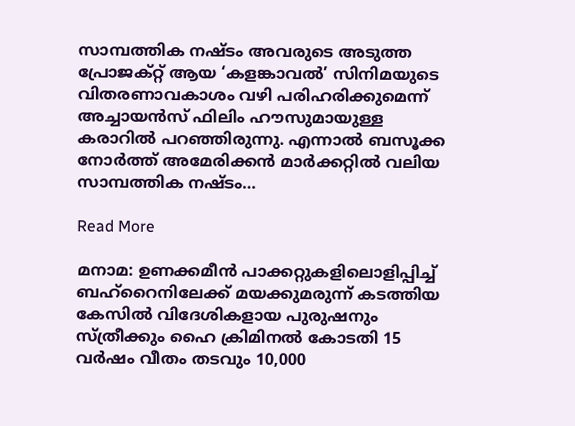സാമ്പത്തിക നഷ്ടം അവരുടെ അടുത്ത പ്രോജക്റ്റ് ആയ ‘കളങ്കാവല്‍’ സിനിമയുടെ വിതരണാവകാശം വഴി പരിഹരിക്കുമെന്ന് അച്ചായന്‍സ് ഫിലിം ഹൗസുമായുള്ള കരാറില്‍ പറഞ്ഞിരുന്നു. എന്നാല്‍ ബസൂക്ക നോര്‍ത്ത് അമേരിക്കന്‍ മാര്‍ക്കറ്റില്‍ വലിയ സാമ്പത്തിക നഷ്ടം…

Read More

മനാമ: ഉണക്കമീന്‍ പാക്കറ്റുകളിലൊളിപ്പിച്ച് ബഹ്‌റൈനിലേക്ക് മയക്കുമരുന്ന് കടത്തിയ കേസില്‍ വിദേശികളായ പുരുഷനും സ്ത്രീക്കും ഹൈ ക്രിമിനല്‍ കോടതി 15 വര്‍ഷം വീതം തടവും 10,000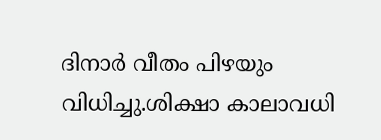ദിനാര്‍ വീതം പിഴയും വിധിച്ചു.ശിക്ഷാ കാലാവധി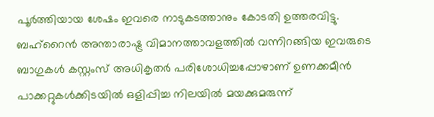പൂര്‍ത്തിയായ ശേഷം ഇവരെ നാടുകടത്താനും കോടതി ഉത്തരവിട്ടു. ബഹ്‌റൈന്‍ അന്താരാഷ്ട്ര വിമാനത്താവളത്തില്‍ വന്നിറങ്ങിയ ഇവരുടെ ബാഗുകള്‍ കസ്റ്റംസ് അധികൃതര്‍ പരിശോധിച്ചപ്പോഴാണ് ഉണക്കമീന്‍ പാക്കറ്റുകള്‍ക്കിടയില്‍ ഒളിപ്പിച്ച നിലയില്‍ മയക്കുമരുന്ന്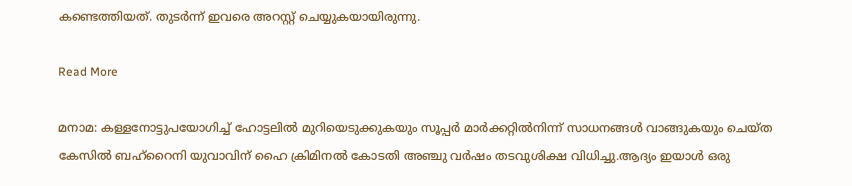കണ്ടെത്തിയത്. തുടര്‍ന്ന് ഇവരെ അറസ്റ്റ് ചെയ്യുകയായിരുന്നു.

Read More

മനാമ: കള്ളനോട്ടുപയോഗിച്ച് ഹോട്ടലില്‍ മുറിയെടുക്കുകയും സൂപ്പര്‍ മാര്‍ക്കറ്റില്‍നിന്ന് സാധനങ്ങള്‍ വാങ്ങുകയും ചെയ്ത കേസില്‍ ബഹ്‌റൈനി യുവാവിന് ഹൈ ക്രിമിനല്‍ കോടതി അഞ്ചു വര്‍ഷം തടവുശിക്ഷ വിധിച്ചു.ആദ്യം ഇയാള്‍ ഒരു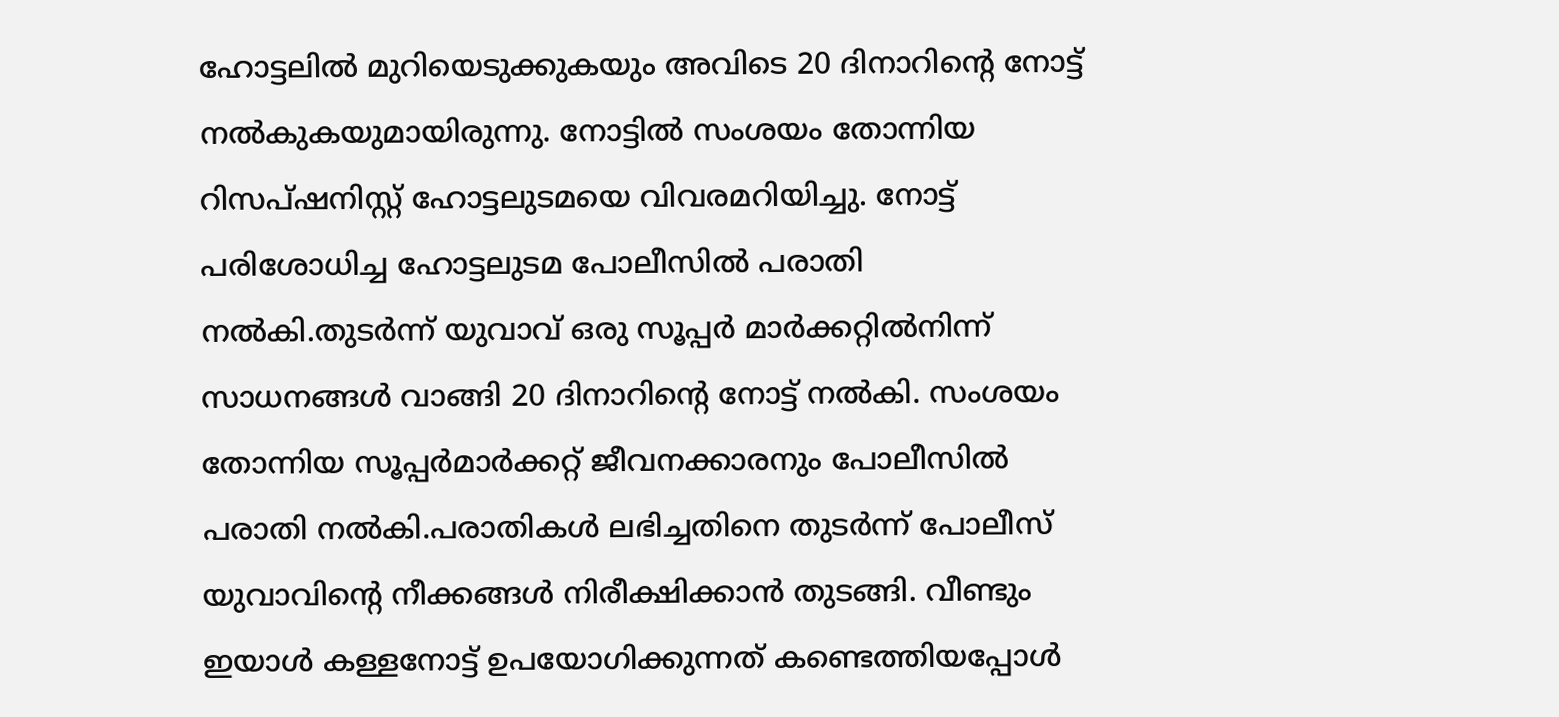ഹോട്ടലില്‍ മുറിയെടുക്കുകയും അവിടെ 20 ദിനാറിന്റെ നോട്ട് നല്‍കുകയുമായിരുന്നു. നോട്ടില്‍ സംശയം തോന്നിയ റിസപ്ഷനിസ്റ്റ് ഹോട്ടലുടമയെ വിവരമറിയിച്ചു. നോട്ട് പരിശോധിച്ച ഹോട്ടലുടമ പോലീസില്‍ പരാതി നല്‍കി.തുടര്‍ന്ന് യുവാവ് ഒരു സൂപ്പര്‍ മാര്‍ക്കറ്റില്‍നിന്ന് സാധനങ്ങള്‍ വാങ്ങി 20 ദിനാറിന്റെ നോട്ട് നല്‍കി. സംശയം തോന്നിയ സൂപ്പര്‍മാര്‍ക്കറ്റ് ജീവനക്കാരനും പോലീസില്‍ പരാതി നല്‍കി.പരാതികള്‍ ലഭിച്ചതിനെ തുടര്‍ന്ന് പോലീസ് യുവാവിന്റെ നീക്കങ്ങള്‍ നിരീക്ഷിക്കാന്‍ തുടങ്ങി. വീണ്ടും ഇയാള്‍ കള്ളനോട്ട് ഉപയോഗിക്കുന്നത് കണ്ടെത്തിയപ്പോള്‍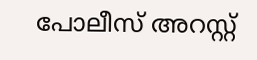പോലീസ് അറസ്റ്റ്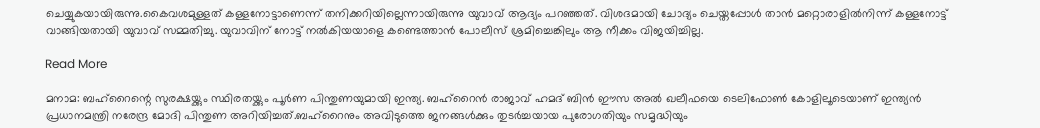ചെയ്യുകയായിരുന്നു.കൈവശമുള്ളത് കള്ളനോട്ടാണെന്ന് തനിക്കറിയില്ലെന്നായിരുന്നു യുവാവ് ആദ്യം പറഞ്ഞത്. വിശദമായി ചോദ്യം ചെയ്തപ്പോള്‍ താന്‍ മറ്റൊരാളില്‍നിന്ന് കള്ളനോട്ട് വാങ്ങിയതായി യുവാവ് സമ്മതിച്ചു. യുവാവിന് നോട്ട് നല്‍കിയയാളെ കണ്ടെത്താന്‍ പോലീസ് ശ്രമിച്ചെങ്കിലും ആ നീക്കം വിജയിച്ചില്ല.

Read More

മനാമ: ബഹ്റൈന്റെ സുരക്ഷയ്ക്കും സ്ഥിരതയ്ക്കും പൂര്‍ണ പിന്തുണയുമായി ഇന്ത്യ. ബഹ്‌റൈന്‍ രാജാവ് ഹമദ് ബിന്‍ ഈസ അല്‍ ഖലീഫയെ ടെലിഫോണ്‍ കോളിലൂടെയാണ് ഇന്ത്യന്‍ പ്രധാനമന്ത്രി നരേന്ദ്ര മോദി പിന്തുണ അറിയിച്ചത്.ബഹ്റൈനും അവിടുത്തെ ജനങ്ങള്‍ക്കും തുടര്‍ച്ചയായ പുരോഗതിയും സമൃദ്ധിയും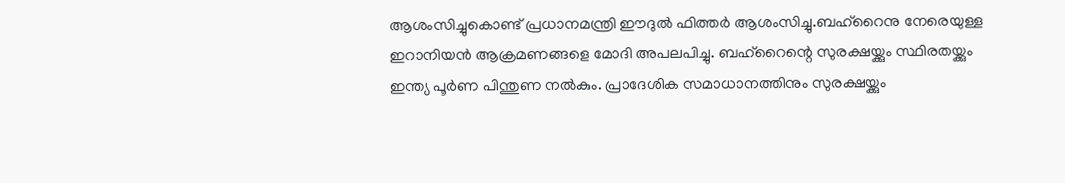ആശംസിച്ചുകൊണ്ട് പ്രധാനമന്ത്രി ഈദുല്‍ ഫിത്തര്‍ ആശംസിച്ചു.ബഹ്റൈനു നേരെയുള്ള ഇറാനിയന്‍ ആക്രമണങ്ങളെ മോദി അപലപിച്ചു. ബഹ്റൈന്റെ സുരക്ഷയ്ക്കും സ്ഥിരതയ്ക്കും ഇന്ത്യ പൂര്‍ണ പിന്തുണ നല്‍കും. പ്രാദേശിക സമാധാനത്തിനും സുരക്ഷയ്ക്കും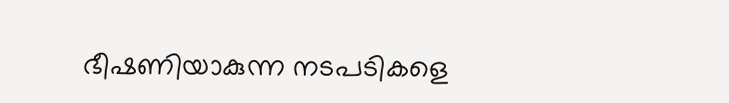ഭീഷണിയാകുന്ന നടപടികളെ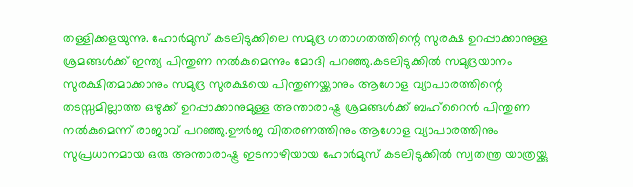തള്ളിക്കളയുന്നു. ഹോര്‍മുസ് കടലിടുക്കിലെ സമുദ്ര ഗതാഗതത്തിന്റെ സുരക്ഷ ഉറപ്പാക്കാനുള്ള ശ്രമങ്ങള്‍ക്ക് ഇന്ത്യ പിന്തുണ നല്‍കുമെന്നും മോദി പറഞ്ഞു.കടലിടുക്കില്‍ സമുദ്രയാനം സുരക്ഷിതമാക്കാനും സമുദ്ര സുരക്ഷയെ പിന്തുണയ്ക്കാനും ആഗോള വ്യാപാരത്തിന്റെ തടസ്സമില്ലാത്ത ഒഴുക്ക് ഉറപ്പാക്കാനുമുള്ള അന്താരാഷ്ട്ര ശ്രമങ്ങള്‍ക്ക് ബഹ്റൈന്‍ പിന്തുണ നല്‍കുമെന്ന് രാജാവ് പറഞ്ഞു.ഊര്‍ജ വിതരണത്തിനും ആഗോള വ്യാപാരത്തിനും സുപ്രധാനമായ ഒരു അന്താരാഷ്ട്ര ഇടനാഴിയായ ഹോര്‍മുസ് കടലിടുക്കില്‍ സ്വതന്ത്ര യാത്രയ്ക്കു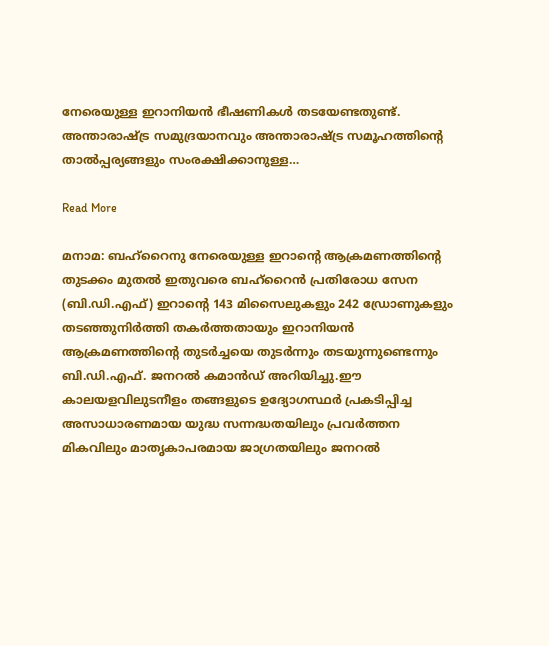നേരെയുള്ള ഇറാനിയന്‍ ഭീഷണികള്‍ തടയേണ്ടതുണ്ട്. അന്താരാഷ്ട്ര സമുദ്രയാനവും അന്താരാഷ്ട്ര സമൂഹത്തിന്റെ താല്‍പ്പര്യങ്ങളും സംരക്ഷിക്കാനുള്ള…

Read More

മനാമ: ബഹ്‌റൈനു നേരെയുള്ള ഇറാന്റെ ആക്രമണത്തിന്റെ തുടക്കം മുതല്‍ ഇതുവരെ ബഹ്‌റൈന്‍ പ്രതിരോധ സേന (ബി.ഡി.എഫ്) ഇറാന്റെ 143 മിസൈലുകളും 242 ഡ്രോണുകളും തടഞ്ഞുനിര്‍ത്തി തകര്‍ത്തതായും ഇറാനിയന്‍ ആക്രമണത്തിന്റെ തുടര്‍ച്ചയെ തുടര്‍ന്നും തടയുന്നുണ്ടെന്നും ബി.ഡി.എഫ്. ജനറല്‍ കമാന്‍ഡ് അറിയിച്ചു.ഈ കാലയളവിലുടനീളം തങ്ങളുടെ ഉദ്യോഗസ്ഥര്‍ പ്രകടിപ്പിച്ച അസാധാരണമായ യുദ്ധ സന്നദ്ധതയിലും പ്രവര്‍ത്തന മികവിലും മാതൃകാപരമായ ജാഗ്രതയിലും ജനറല്‍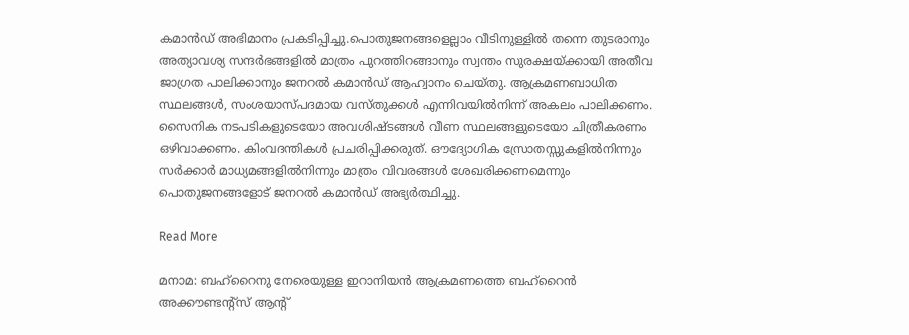കമാന്‍ഡ് അഭിമാനം പ്രകടിപ്പിച്ചു.പൊതുജനങ്ങളെല്ലാം വീടിനുള്ളില്‍ തന്നെ തുടരാനും അത്യാവശ്യ സന്ദര്‍ഭങ്ങളില്‍ മാത്രം പുറത്തിറങ്ങാനും സ്വന്തം സുരക്ഷയ്ക്കായി അതീവ ജാഗ്രത പാലിക്കാനും ജനറല്‍ കമാന്‍ഡ് ആഹ്വാനം ചെയ്തു. ആക്രമണബാധിത സ്ഥലങ്ങള്‍, സംശയാസ്പദമായ വസ്തുക്കള്‍ എന്നിവയില്‍നിന്ന് അകലം പാലിക്കണം. സൈനിക നടപടികളുടെയോ അവശിഷ്ടങ്ങള്‍ വീണ സ്ഥലങ്ങളുടെയോ ചിത്രീകരണം ഒഴിവാക്കണം. കിംവദന്തികള്‍ പ്രചരിപ്പിക്കരുത്. ഔദ്യോഗിക സ്രോതസ്സുകളില്‍നിന്നും സര്‍ക്കാര്‍ മാധ്യമങ്ങളില്‍നിന്നും മാത്രം വിവരങ്ങള്‍ ശേഖരിക്കണമെന്നും പൊതുജനങ്ങളോട് ജനറല്‍ കമാന്‍ഡ് അഭ്യര്‍ത്ഥിച്ചു.

Read More

മനാമ: ബഹ്റൈനു നേരെയുള്ള ഇറാനിയന്‍ ആക്രമണത്തെ ബഹ്റൈന്‍ അക്കൗണ്ടന്റ്സ് ആന്റ്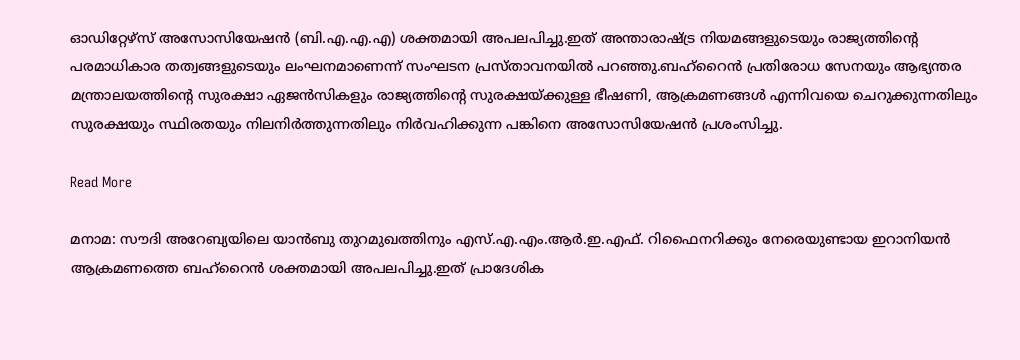ഓഡിറ്റേഴ്സ് അസോസിയേഷന്‍ (ബി.എ.എ.എ) ശക്തമായി അപലപിച്ചു.ഇത് അന്താരാഷ്ട്ര നിയമങ്ങളുടെയും രാജ്യത്തിന്റെ പരമാധികാര തത്വങ്ങളുടെയും ലംഘനമാണെന്ന് സംഘടന പ്രസ്താവനയില്‍ പറഞ്ഞു.ബഹ്റൈന്‍ പ്രതിരോധ സേനയും ആഭ്യന്തര മന്ത്രാലയത്തിന്റെ സുരക്ഷാ ഏജന്‍സികളും രാജ്യത്തിന്റെ സുരക്ഷയ്ക്കുള്ള ഭീഷണി, ആക്രമണങ്ങള്‍ എന്നിവയെ ചെറുക്കുന്നതിലും സുരക്ഷയും സ്ഥിരതയും നിലനിര്‍ത്തുന്നതിലും നിര്‍വഹിക്കുന്ന പങ്കിനെ അസോസിയേഷന്‍ പ്രശംസിച്ചു.

Read More

മനാമ: സൗദി അറേബ്യയിലെ യാന്‍ബു തുറമുഖത്തിനും എസ്.എ.എം.ആര്‍.ഇ.എഫ്. റിഫൈനറിക്കും നേരെയുണ്ടായ ഇറാനിയന്‍ ആക്രമണത്തെ ബഹ്റൈന്‍ ശക്തമായി അപലപിച്ചു.ഇത് പ്രാദേശിക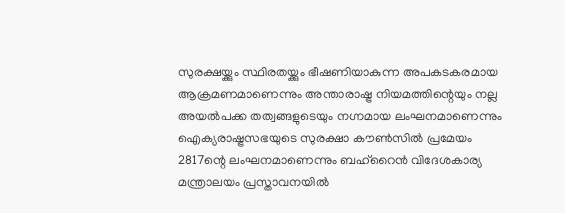സുരക്ഷയ്ക്കും സ്ഥിരതയ്ക്കും ഭീഷണിയാകുന്ന അപകടകരമായ ആക്രമണമാണെന്നും അന്താരാഷ്ട്ര നിയമത്തിന്റെയും നല്ല അയല്‍പക്ക തത്വങ്ങളുടെയും നഗ്നമായ ലംഘനമാണെന്നും ഐക്യരാഷ്ട്രസഭയുടെ സുരക്ഷാ കൗണ്‍സില്‍ പ്രമേയം 2817ന്റെ ലംഘനമാണെന്നും ബഹ്റൈന്‍ വിദേശകാര്യ മന്ത്രാലയം പ്രസ്താവനയില്‍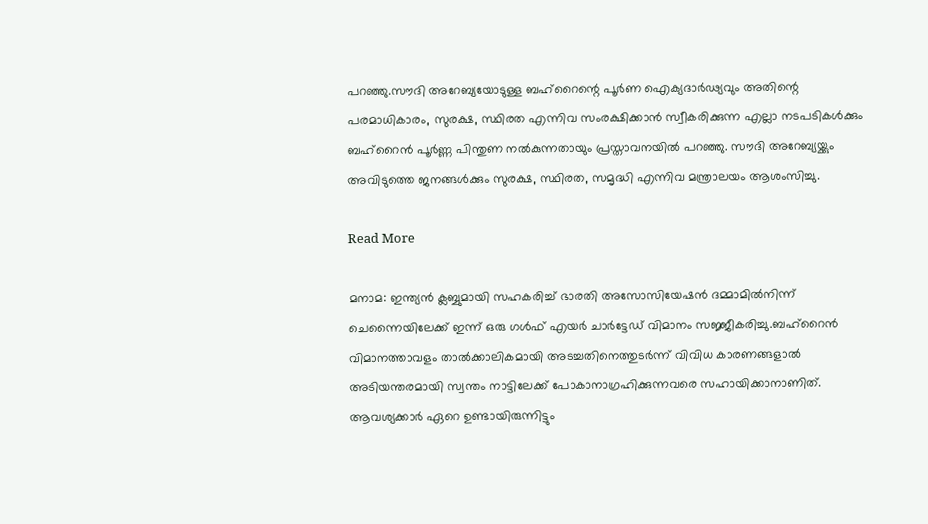പറഞ്ഞു.സൗദി അറേബ്യയോടുള്ള ബഹ്റൈന്റെ പൂര്‍ണ ഐക്യദാര്‍ഢ്യവും അതിന്റെ പരമാധികാരം, സുരക്ഷ, സ്ഥിരത എന്നിവ സംരക്ഷിക്കാന്‍ സ്വീകരിക്കുന്ന എല്ലാ നടപടികള്‍ക്കും ബഹ്‌റൈന്‍ പൂര്‍ണ്ണ പിന്തുണ നല്‍കുന്നതായും പ്രസ്താവനയില്‍ പറഞ്ഞു. സൗദി അറേബ്യയ്ക്കും അവിടുത്തെ ജനങ്ങള്‍ക്കും സുരക്ഷ, സ്ഥിരത, സമൃദ്ധി എന്നിവ മന്ത്രാലയം ആശംസിച്ചു.

Read More

മനാമ: ഇന്ത്യന്‍ ക്ലബ്ബുമായി സഹകരിച്ച് ഭാരതി അസോസിയേഷന്‍ ദമ്മാമില്‍നിന്ന് ചെന്നൈയിലേക്ക് ഇന്ന് ഒരു ഗള്‍ഫ് എയര്‍ ചാര്‍ട്ടേഡ് വിമാനം സജ്ജീകരിച്ചു.ബഹ്റൈന്‍ വിമാനത്താവളം താല്‍ക്കാലികമായി അടച്ചതിനെത്തുടര്‍ന്ന് വിവിധ കാരണങ്ങളാല്‍ അടിയന്തരമായി സ്വന്തം നാട്ടിലേക്ക് പോകാനാഗ്രഹിക്കുന്നവരെ സഹായിക്കാനാണിത്. ആവശ്യക്കാര്‍ ഏറെ ഉണ്ടായിരുന്നിട്ടും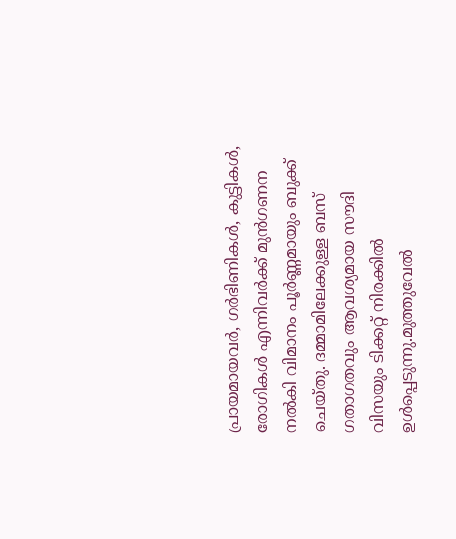പ്രായമായവര്‍, ഗര്‍ഭിണികള്‍, കുട്ടികള്‍, രോഗികള്‍ എന്നിവര്‍ക്ക് മുന്‍ഗണന നല്‍കി വിമാനം പൂര്‍ണ്ണമായും ബുക്ക് ചെയ്തു. ദമ്മാമിലേക്കുള്ള ബസ് ഗതാഗതവും ആവശ്യമായ സൗദി വിസയും ടിക്കറ്റ് നിരക്കില്‍ ഉള്‍പ്പെടുന്നു.മുത്തുവേല്‍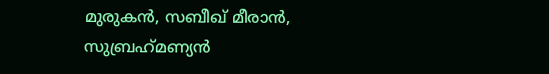മുരുകന്‍, സബീഖ് മീരാന്‍, സുബ്രഹ്‌മണ്യന്‍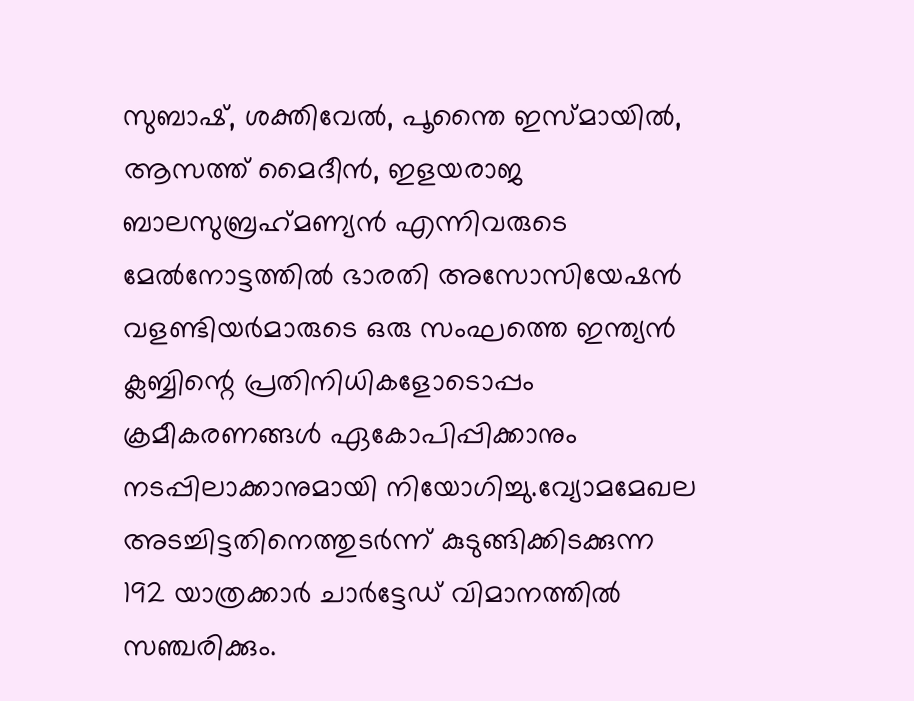സുബാഷ്, ശക്തിവേല്‍, പൂന്തൈ ഇസ്മായില്‍, ആസത്ത് മൈദീന്‍, ഇളയരാജ ബാലസുബ്രഹ്‌മണ്യന്‍ എന്നിവരുടെ മേല്‍നോട്ടത്തില്‍ ഭാരതി അസോസിയേഷന്‍ വളണ്ടിയര്‍മാരുടെ ഒരു സംഘത്തെ ഇന്ത്യന്‍ ക്ലബ്ബിന്റെ പ്രതിനിധികളോടൊപ്പം ക്രമീകരണങ്ങള്‍ ഏകോപിപ്പിക്കാനും നടപ്പിലാക്കാനുമായി നിയോഗിച്ചു.വ്യോമമേഖല അടച്ചിട്ടതിനെത്തുടര്‍ന്ന് കുടുങ്ങിക്കിടക്കുന്ന 192 യാത്രക്കാര്‍ ചാര്‍ട്ടേഡ് വിമാനത്തില്‍ സഞ്ചരിക്കും.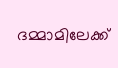ദമ്മാമിലേക്ക്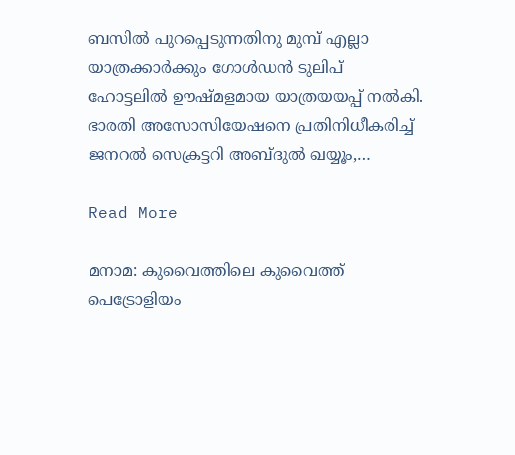ബസില്‍ പുറപ്പെടുന്നതിനു മുമ്പ് എല്ലാ യാത്രക്കാര്‍ക്കും ഗോള്‍ഡന്‍ ടുലിപ് ഹോട്ടലില്‍ ഊഷ്മളമായ യാത്രയയപ്പ് നല്‍കി. ഭാരതി അസോസിയേഷനെ പ്രതിനിധീകരിച്ച് ജനറല്‍ സെക്രട്ടറി അബ്ദുല്‍ ഖയ്യൂം,…

Read More

മനാമ: കുവൈത്തിലെ കുവൈത്ത് പെട്രോളിയം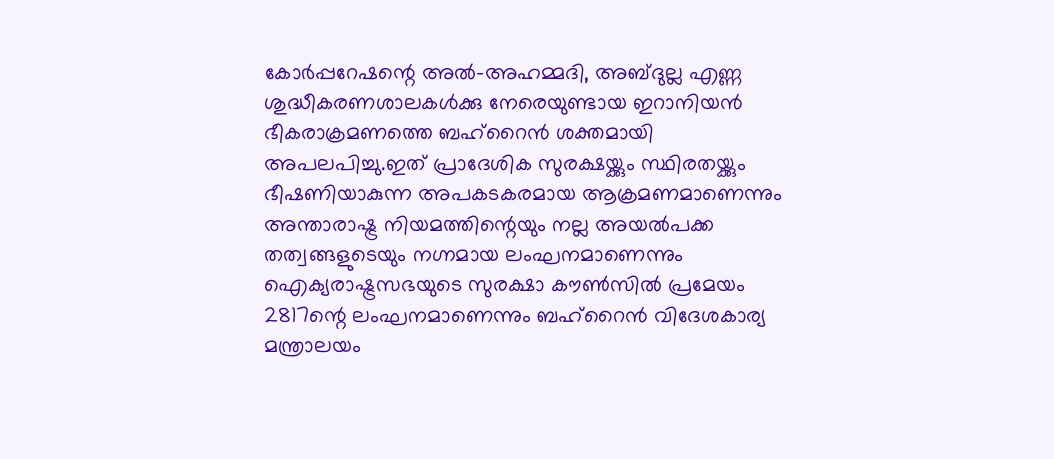കോര്‍പ്പറേഷന്റെ അല്‍-അഹമ്മദി, അബ്ദുല്ല എണ്ണ ശുദ്ധീകരണശാലകള്‍ക്കു നേരെയുണ്ടായ ഇറാനിയന്‍ ഭീകരാക്രമണത്തെ ബഹ്റൈന്‍ ശക്തമായി അപലപിച്ചു.ഇത് പ്രാദേശിക സുരക്ഷയ്ക്കും സ്ഥിരതയ്ക്കും ഭീഷണിയാകുന്ന അപകടകരമായ ആക്രമണമാണെന്നും അന്താരാഷ്ട്ര നിയമത്തിന്റെയും നല്ല അയല്‍പക്ക തത്വങ്ങളുടെയും നഗ്നമായ ലംഘനമാണെന്നും ഐക്യരാഷ്ട്രസഭയുടെ സുരക്ഷാ കൗണ്‍സില്‍ പ്രമേയം 2817ന്റെ ലംഘനമാണെന്നും ബഹ്റൈന്‍ വിദേശകാര്യ മന്ത്രാലയം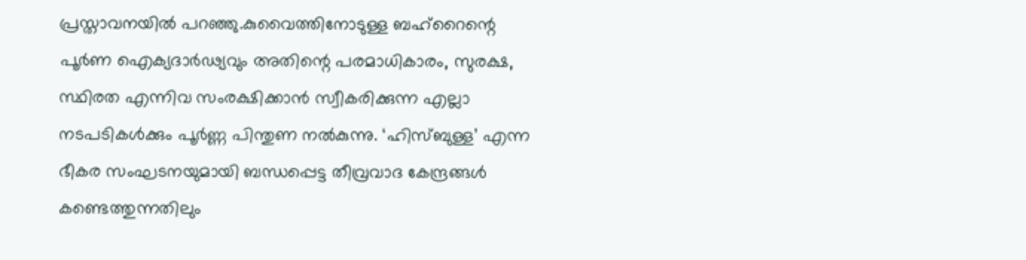പ്രസ്താവനയില്‍ പറഞ്ഞു.കുവൈത്തിനോടുള്ള ബഹ്റൈന്റെ പൂര്‍ണ ഐക്യദാര്‍ഢ്യവും അതിന്റെ പരമാധികാരം, സുരക്ഷ, സ്ഥിരത എന്നിവ സംരക്ഷിക്കാന്‍ സ്വീകരിക്കുന്ന എല്ലാ നടപടികള്‍ക്കും പൂര്‍ണ്ണ പിന്തുണ നല്‍കുന്നു. ‘ഹിസ്ബുള്ള’ എന്ന ഭീകര സംഘടനയുമായി ബന്ധപ്പെട്ട തീവ്രവാദ കേന്ദ്രങ്ങള്‍ കണ്ടെത്തുന്നതിലും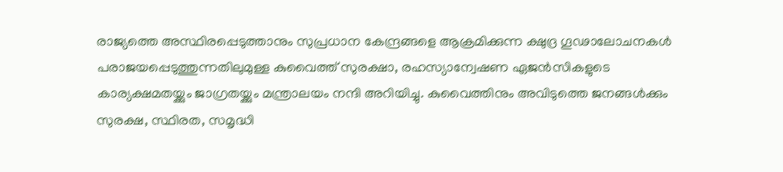രാജ്യത്തെ അസ്ഥിരപ്പെടുത്താനും സുപ്രധാന കേന്ദ്രങ്ങളെ ആക്രമിക്കുന്ന ക്ഷുദ്ര ഗൂഢാലോചനകള്‍ പരാജയപ്പെടുത്തുന്നതിലുമുള്ള കുവൈത്ത് സുരക്ഷാ, രഹസ്യാന്വേഷണ ഏജന്‍സികളുടെ കാര്യക്ഷമതയ്ക്കും ജാഗ്രതയ്ക്കും മന്ത്രാലയം നന്ദി അറിയിച്ചു. കുവൈത്തിനും അവിടുത്തെ ജനങ്ങള്‍ക്കും സുരക്ഷ, സ്ഥിരത, സമൃദ്ധി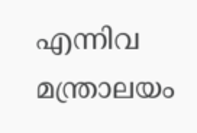എന്നിവ മന്ത്രാലയം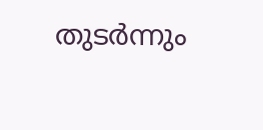തുടര്‍ന്നും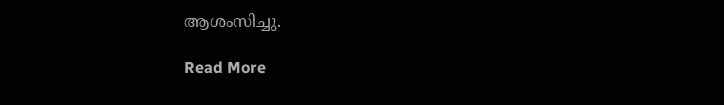ആശംസിച്ചു.

Read More